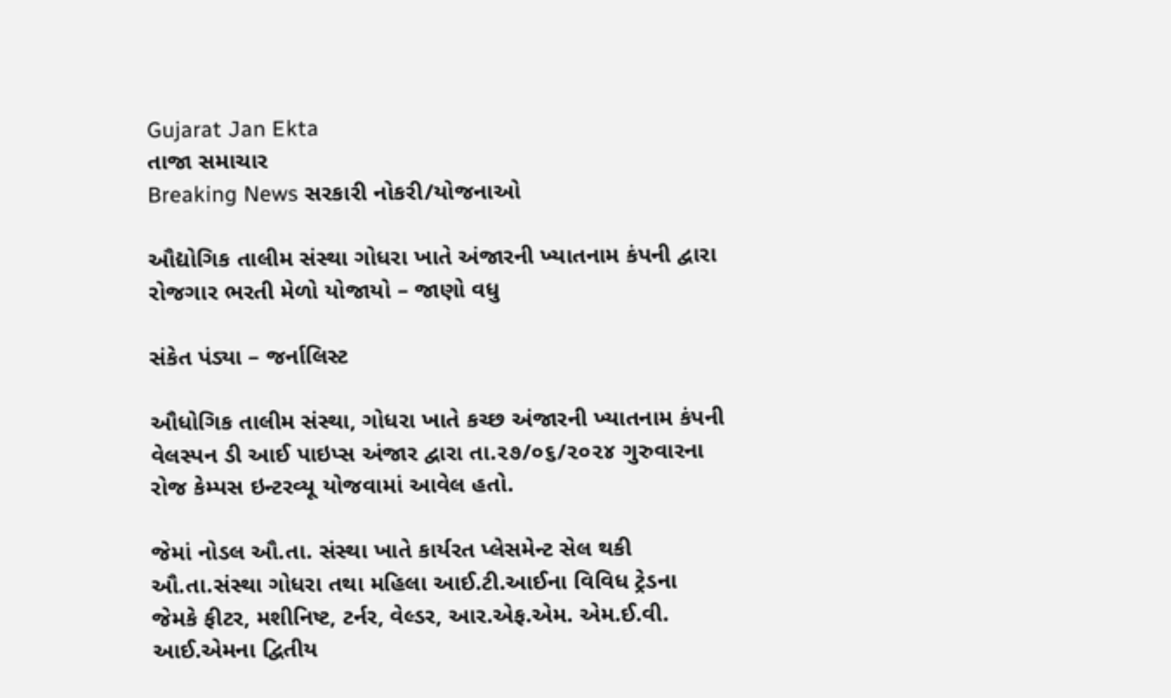Gujarat Jan Ekta
તાજા સમાચાર
Breaking News સરકારી નોકરી/યોજનાઓ

ઔદ્યોગિક તાલીમ સંસ્થા ગોધરા ખાતે અંજારની ખ્યાતનામ કંપની દ્વારા રોજગાર ભરતી મેળો યોજાયો – જાણો વધુ

સંકેત પંડ્યા – જર્નાલિસ્ટ

ઔધોગિક તાલીમ સંસ્થા, ગોધરા ખાતે કચ્છ અંજારની ખ્યાતનામ કંપની વેલસ્પન ડી આઈ પાઇપ્સ અંજાર દ્વારા તા.૨૭/૦૬/૨૦૨૪ ગુરુવારના રોજ કેમ્પસ ઇન્ટરવ્યૂ યોજવામાં આવેલ હતો.

જેમાં નોડલ ઔ.તા. સંસ્થા ખાતે કાર્યરત પ્લેસમેન્ટ સેલ થકી ઔ.તા.સંસ્થા ગોધરા તથા મહિલા આઈ.ટી.આઈના વિવિધ ટ્રેડના જેમકે ફીટર, મશીનિષ્ટ, ટર્નર, વેલ્ડર, આર.એફ.એમ. એમ.ઈ.વી. આઈ.એમના દ્વિતીય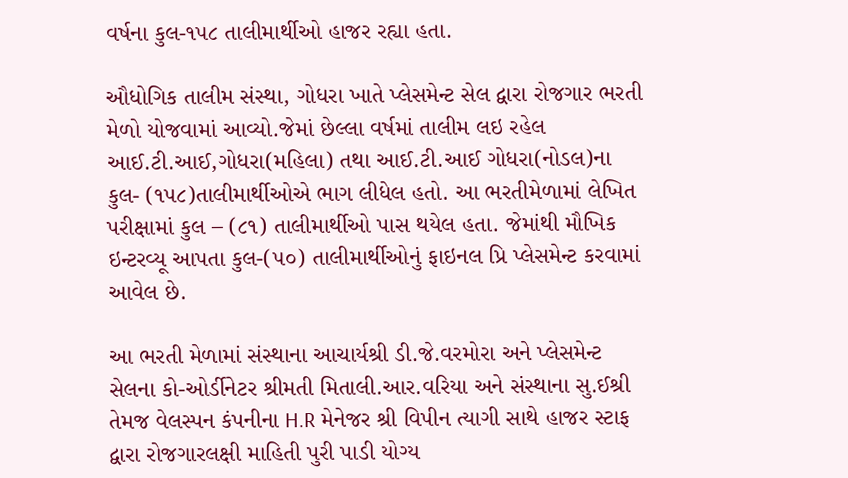વર્ષના કુલ-૧૫૮ તાલીમાર્થીઓ હાજર રહ્યા હતા.

ઔધોગિક તાલીમ સંસ્થા, ગોધરા ખાતે પ્લેસમેન્ટ સેલ દ્વારા રોજગાર ભરતી મેળો યોજવામાં આવ્યો.જેમાં છેલ્લા વર્ષમાં તાલીમ લઇ રહેલ આઈ.ટી.આઈ,ગોધરા(મહિલા) તથા આઈ.ટી.આઈ ગોધરા(નોડલ)ના કુલ- (૧૫૮)તાલીમાર્થીઓએ ભાગ લીધેલ હતો. આ ભરતીમેળામાં લેખિત પરીક્ષામાં કુલ – (૮૧) તાલીમાર્થીઓ પાસ થયેલ હતા. જેમાંથી મૌખિક ઇન્ટરવ્યૂ આપતા કુલ-(૫૦) તાલીમાર્થીઓનું ફાઇનલ પ્રિ પ્લેસમેન્ટ કરવામાં આવેલ છે.

આ ભરતી મેળામાં સંસ્થાના આચાર્યશ્રી ડી.જે.વરમોરા અને પ્લેસમેન્ટ સેલના કો-ઓર્ડીનેટર શ્રીમતી મિતાલી.આર.વરિયા અને સંસ્થાના સુ.ઈશ્રી તેમજ વેલસ્પન કંપનીના H.R મેનેજર શ્રી વિપીન ત્યાગી સાથે હાજર સ્ટાફ દ્વારા રોજગારલક્ષી માહિતી પુરી પાડી યોગ્ય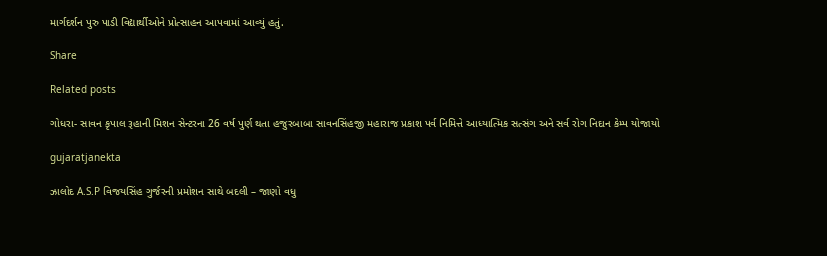માર્ગદર્શન પુરુ પાડી વિદ્યાર્થીઓને પ્રોત્સાહન આપવામાં આવ્યું હતું.

Share

Related posts

ગોધરા- સાવન કૃપાલ રૂહાની મિશન સેન્ટરના 26 વર્ષ પુર્ણ થતા હજુરબાબા સાવનસિંહજી મહારાજ પ્રકાશ પર્વ નિમિત્તે આધ્યાત્મિક સત્સંગ અને સર્વ રોગ નિદાન કેમ્પ યોજાયો

gujaratjanekta

ઝાલોદ A.S.P વિજયસિંહ ગુર્જરની પ્રમોશન સાથે બદલી – જાણો વધુ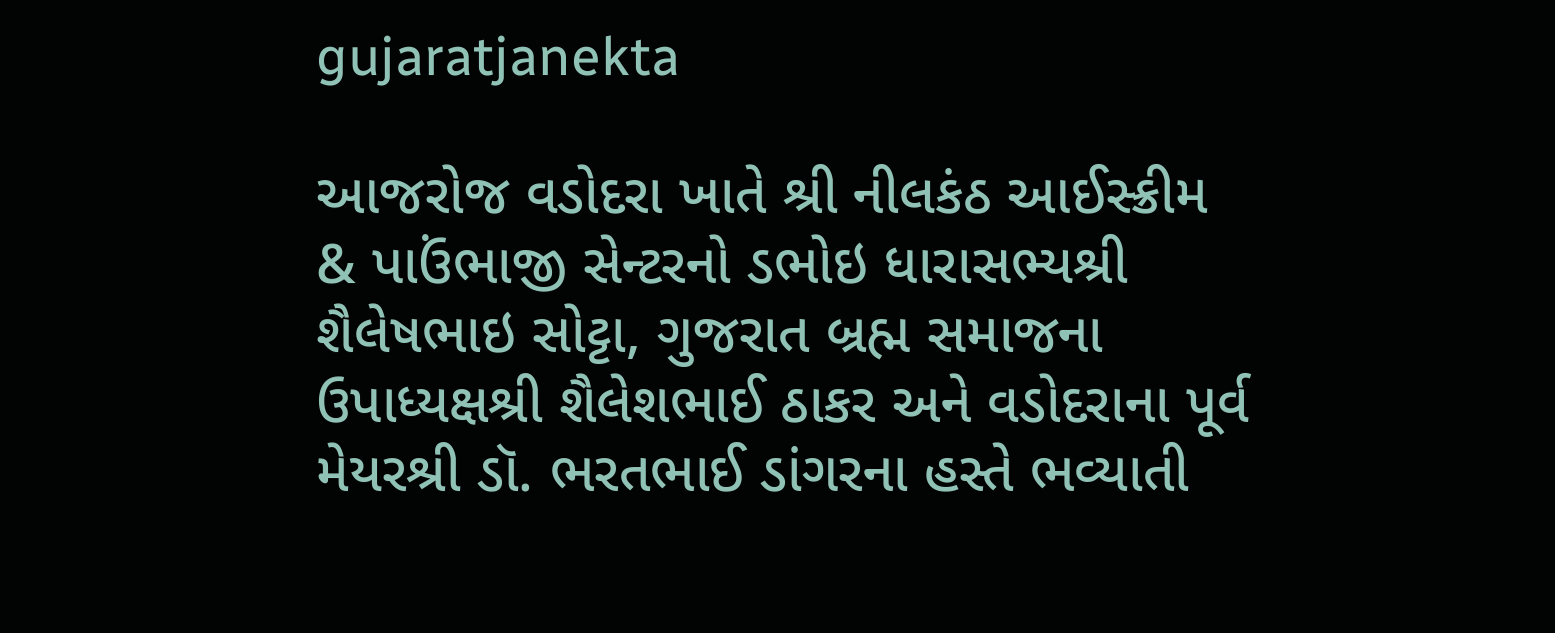gujaratjanekta

આજરોજ વડોદરા ખાતે શ્રી નીલકંઠ આઈસ્ક્રીમ & પાઉંભાજી સેન્ટરનો ડભોઇ ધારાસભ્યશ્રી શૈલેષભાઇ સોટ્ટા, ગુજરાત બ્રહ્મ સમાજના ઉપાધ્યક્ષશ્રી શૈલેશભાઈ ઠાકર અને વડોદરાના પૂર્વ મેયરશ્રી ડૉ. ભરતભાઈ ડાંગરના હસ્તે ભવ્યાતી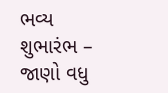ભવ્ય શુભારંભ – જાણો વધુ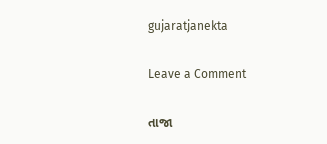gujaratjanekta

Leave a Comment

તાજા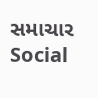સમાચાર
Social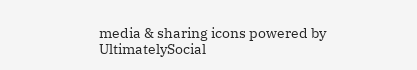media & sharing icons powered by UltimatelySocial